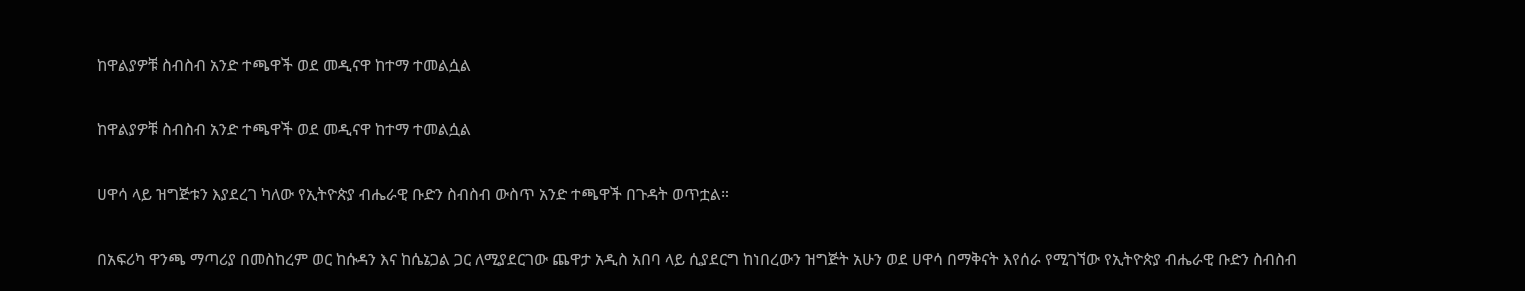ከዋልያዎቹ ስብስብ አንድ ተጫዋች ወደ መዲናዋ ከተማ ተመልሷል

ከዋልያዎቹ ስብስብ አንድ ተጫዋች ወደ መዲናዋ ከተማ ተመልሷል

ሀዋሳ ላይ ዝግጅቱን እያደረገ ካለው የኢትዮጵያ ብሔራዊ ቡድን ስብስብ ውስጥ አንድ ተጫዋች በጉዳት ወጥቷል።

በአፍሪካ ዋንጫ ማጣሪያ በመስከረም ወር ከሱዳን እና ከሴኔጋል ጋር ለሚያደርገው ጨዋታ አዲስ አበባ ላይ ሲያደርግ ከነበረውን ዝግጅት አሁን ወደ ሀዋሳ በማቅናት እየሰራ የሚገኘው የኢትዮጵያ ብሔራዊ ቡድን ስብስብ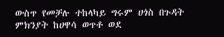ውስጥ የመቻሉ ተከላካይ ግሩም ሀጎስ በጉዳት ምክንያት ከሀዋሳ ወጥቶ ወደ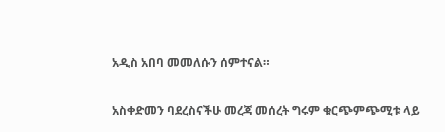አዲስ አበባ መመለሱን ሰምተናል።

አስቀድመን ባደረስናችሁ መረጃ መሰረት ግሩም ቁርጭምጭሚቱ ላይ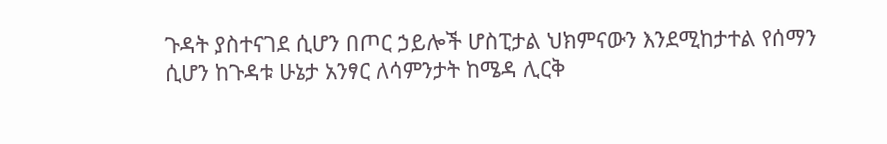ጉዳት ያስተናገደ ሲሆን በጦር ኃይሎች ሆስፒታል ህክምናውን እንደሚከታተል የሰማን ሲሆን ከጉዳቱ ሁኔታ አንፃር ለሳምንታት ከሜዳ ሊርቅ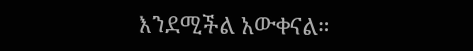እንደሚችል አውቀናል።